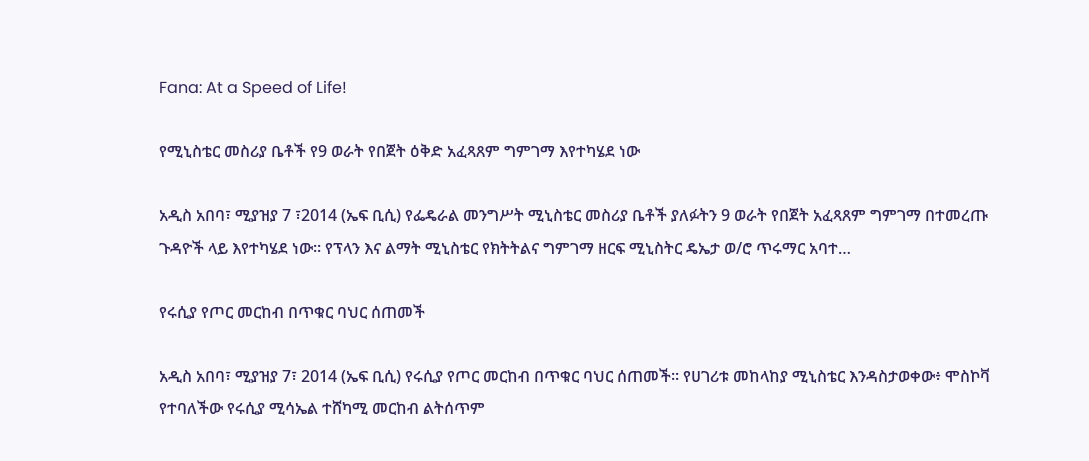Fana: At a Speed of Life!

የሚኒስቴር መስሪያ ቤቶች የ9 ወራት የበጀት ዕቅድ አፈጻጸም ግምገማ እየተካሄደ ነው

አዲስ አበባ፣ ሚያዝያ 7 ፣2014 (ኤፍ ቢሲ) የፌዴራል መንግሥት ሚኒስቴር መስሪያ ቤቶች ያለፉትን 9 ወራት የበጀት አፈጻጸም ግምገማ በተመረጡ ጉዳዮች ላይ እየተካሄደ ነው። የፕላን እና ልማት ሚኒስቴር የክትትልና ግምገማ ዘርፍ ሚኒስትር ዴኤታ ወ/ሮ ጥሩማር አባተ…

የሩሲያ የጦር መርከብ በጥቁር ባህር ሰጠመች

አዲስ አበባ፣ ሚያዝያ 7፣ 2014 (ኤፍ ቢሲ) የሩሲያ የጦር መርከብ በጥቁር ባህር ሰጠመች። የሀገሪቱ መከላከያ ሚኒስቴር እንዳስታወቀው፥ ሞስኮቫ የተባለችው የሩሲያ ሚሳኤል ተሸካሚ መርከብ ልትሰጥም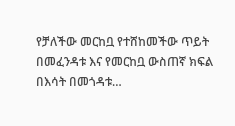የቻለችው መርከቧ የተሸከመችው ጥይት በመፈንዳቱ እና የመርከቧ ውስጠኛ ክፍል በእሳት በመጎዳቱ…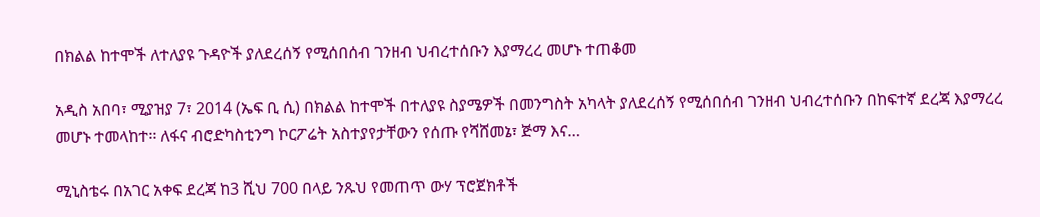በክልል ከተሞች ለተለያዩ ጉዳዮች ያለደረሰኝ የሚሰበሰብ ገንዘብ ህብረተሰቡን እያማረረ መሆኑ ተጠቆመ

አዲስ አበባ፣ ሚያዝያ 7፣ 2014 (ኤፍ ቢ ሲ) በክልል ከተሞች በተለያዩ ስያሜዎች በመንግስት አካላት ያለደረሰኝ የሚሰበሰብ ገንዘብ ህብረተሰቡን በከፍተኛ ደረጃ እያማረረ መሆኑ ተመላከተ፡፡ ለፋና ብሮድካስቲንግ ኮርፖሬት አስተያየታቸውን የሰጡ የሻሸመኔ፣ ጅማ እና…

ሚኒስቴሩ በአገር አቀፍ ደረጃ ከ3 ሺህ 700 በላይ ንጹህ የመጠጥ ውሃ ፕሮጀክቶች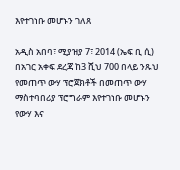እየተገነቡ መሆኑን ገለጸ

አዲስ አበባ፣ ሚያዝያ 7፣ 2014 (ኤፍ ቢ ሲ) በአገር አቀፍ ደረጃ ከ3 ሺህ 700 በላይ ንጹህ የመጠጥ ውሃ ፕሮጀክቶች በመጠጥ ውሃ ማስተባበሪያ ፕሮግራም እየተገነቡ መሆኑን የውሃ እና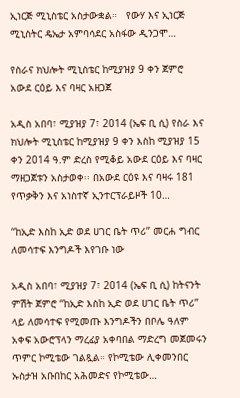ኢነርጅ ሚኒስቴር አስታውቋል።   የውሃ እና ኢነርጅ ሚኒስትር ዴኤታ አምባሳደር አስፋው ዲንጋሞ…

የስራና ክህሎት ሚኒስቴር ከሚያዝያ 9 ቀን ጀምሮ አውደ ርዕይ እና ባዛር አዘጋጀ

አዲስ አበባ፣ ሚያዝያ 7፣ 2014 (ኤፍ ቢ ሲ) የስራ እና ክህሎት ሚኒስቴር ከሚያዝያ 9 ቀን እስከ ሚያዝያ 15 ቀን 2014 ዓ.ም ድረስ የሚቆይ አውደ ርዕይ እና ባዛር ማዘጋጀቱን አስታወቀ፡፡ በአውደ ርዕዩ እና ባዛሩ 181 የጥቃቅን እና አነስተኛ ኢንተርፕራይዞች 10…

‘‘ከኢድ እስከ ኢድ ወደ ሀገር ቤት ጥሪ’’ መርሐ ግብር ለመሳተፍ እንግዶች እየገቡ ነው

አዲስ አበባ፣ ሚያዝያ 7፣ 2014 (ኤፍ ቢ ሲ) ከትናንት ምሽት ጀምሮ ‘‘ከኢድ እስከ ኢድ ወደ ሀገር ቤት ጥሪ’’ ላይ ለመሳተፍ የሚመጡ እንግዶችን በቦሌ ዓለም አቀፍ አውሮፕላን ማረፊያ አቀባበል ማድረግ መጀመሩን ጥምር ኮሚቴው ገልጿል። የኮሚቴው ሊቀመንበር ኡስታዝ አቡበከር አሕመድና የኮሚቴው…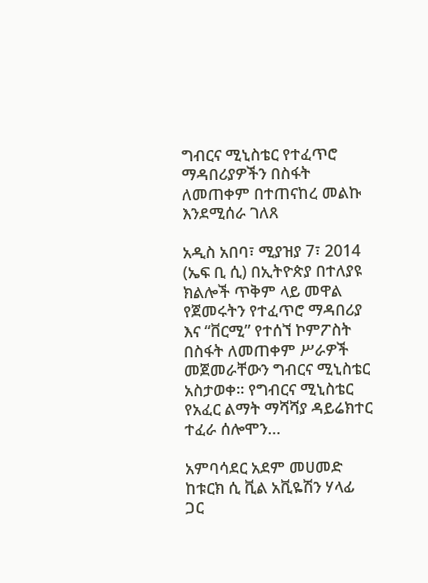ግብርና ሚኒስቴር የተፈጥሮ ማዳበሪያዎችን በስፋት ለመጠቀም በተጠናከረ መልኩ እንደሚሰራ ገለጸ

አዲስ አበባ፣ ሚያዝያ 7፣ 2014 (ኤፍ ቢ ሲ) በኢትዮጵያ በተለያዩ ክልሎች ጥቅም ላይ መዋል የጀመሩትን የተፈጥሮ ማዳበሪያ እና “ቨርሚ” የተሰኘ ኮምፖስት በስፋት ለመጠቀም ሥራዎች መጀመራቸውን ግብርና ሚኒስቴር አስታወቀ። የግብርና ሚኒስቴር የአፈር ልማት ማሻሻያ ዳይሬክተር ተፈራ ሰሎሞን…

አምባሳደር አደም መሀመድ ከቱርክ ሲ ቪል አቪዬሽን ሃላፊ ጋር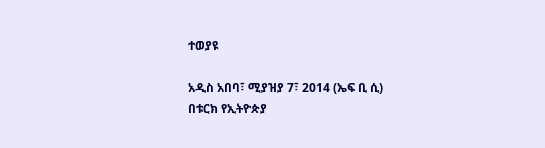ተወያዩ

አዲስ አበባ፣ ሚያዝያ 7፣ 2014 (ኤፍ ቢ ሲ) በቱርክ የኢትዮጵያ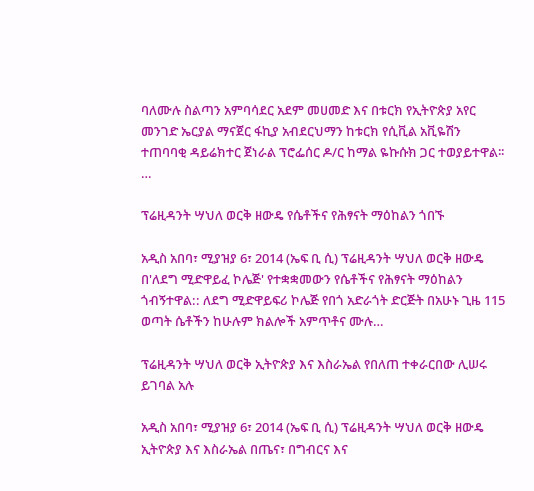ባለሙሉ ስልጣን አምባሳደር አደም መሀመድ እና በቱርክ የኢትዮጵያ አየር መንገድ ኤርያል ማናጀር ፋኪያ አብደርህማን ከቱርክ የሲቪል አቪዬሽን ተጠባባቂ ዳይሬክተር ጀነራል ፕሮፌሰር ዶ/ር ከማል ዬኩሱክ ጋር ተወያይተዋል፡፡…

ፕሬዚዳንት ሣህለ ወርቅ ዘውዴ የሴቶችና የሕፃናት ማዕከልን ጎበኙ

አዲስ አበባ፣ ሚያዝያ 6፣ 2014 (ኤፍ ቢ ሲ) ፕሬዚዳንት ሣህለ ወርቅ ዘውዴ በ'ለደግ ሚድዋይፈ ኮሌጅ' የተቋቋመውን የሴቶችና የሕፃናት ማዕከልን ጎብኝተዋል:: ለደግ ሚድዋይፍሪ ኮሌጅ የበጎ አድራጎት ድርጅት በአሁኑ ጊዜ 115 ወጣት ሴቶችን ከሁሉም ክልሎች አምጥቶና ሙሉ…

ፕሬዚዳንት ሣህለ ወርቅ ኢትዮጵያ እና እስራኤል የበለጠ ተቀራርበው ሊሠሩ ይገባል አሉ

አዲስ አበባ፣ ሚያዝያ 6፣ 2014 (ኤፍ ቢ ሲ) ፕሬዚዳንት ሣህለ ወርቅ ዘውዴ ኢትዮጵያ እና እስራኤል በጤና፣ በግብርና እና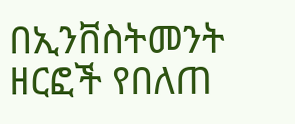በኢንቨስትመንት ዘርፎች የበለጠ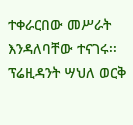ተቀራርበው መሥራት እንዳለባቸው ተናገሩ፡፡ ፕሬዚዳንት ሣህለ ወርቅ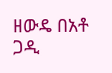ዘውዴ በአቶ ጋዲ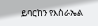ይባርከን የእስራኤል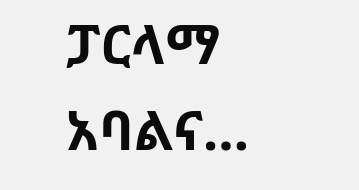ፓርላማ አባልና…